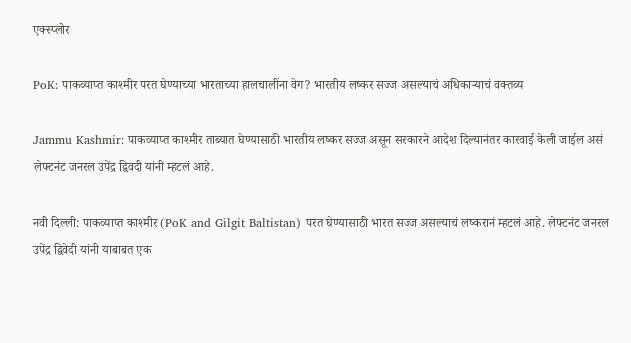एक्स्प्लोर

PoK: पाकव्याप्त काश्मीर परत घेण्याच्या भारताच्या हालचालींना वेग? भारतीय लष्कर सज्ज असल्याचं अधिकाऱ्याचं वक्तव्य

Jammu Kashmir: पाकव्याप्त काश्मीर ताब्यात घेण्यासाठी भारतीय लष्कर सज्ज असून सरकारने आदेश दिल्यानंतर कारवाई केली जाईल असं लेफ्टनंट जनरल उपेंद्र द्विवदी यांनी म्हटलं आहे.

नवी दिल्ली: पाकव्याप्त काश्मीर (PoK and Gilgit Baltistan) परत घेण्यासाठी भारत सज्ज असल्याचं लष्करानं म्हटलं आहे. लेफ्टनंट जनरल उपेंद्र द्विवेदी यांनी याबाबत एक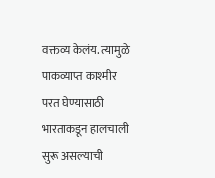वक्तव्य केलंय. त्यामुळे पाकव्याप्त काश्मीर परत घेण्यासाठी भारताकडून हालचाली सुरू असल्याची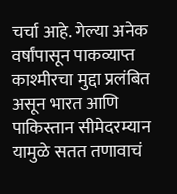चर्चा आहे. गेल्या अनेक वर्षांपासून पाकव्याप्त काश्मीरचा मुद्दा प्रलंबित असून भारत आणि पाकिस्तान सीमेदरम्यान यामुळे सतत तणावाचं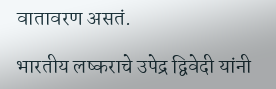वातावरण असतं.

भारतीय लष्कराचे उपेद्र द्विवेदी यांनी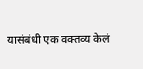यासंबंधी एक वक्तव्य केलं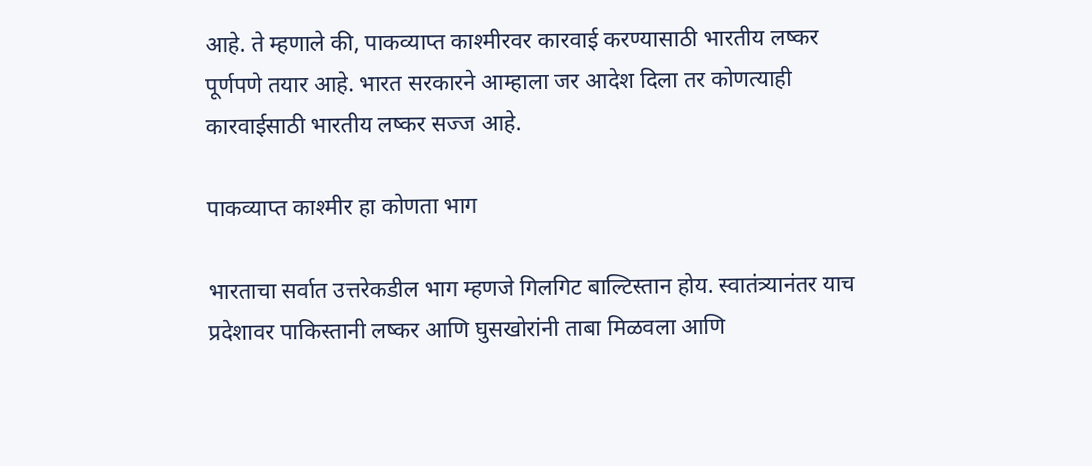आहे. ते म्हणाले की, पाकव्याप्त काश्मीरवर कारवाई करण्यासाठी भारतीय लष्कर पूर्णपणे तयार आहे. भारत सरकारने आम्हाला जर आदेश दिला तर कोणत्याही कारवाईसाठी भारतीय लष्कर सज्ज आहे.

पाकव्याप्त काश्मीर हा कोणता भाग

भारताचा सर्वात उत्तरेकडील भाग म्हणजे गिलगिट बाल्टिस्तान होय. स्वातंत्र्यानंतर याच प्रदेशावर पाकिस्तानी लष्कर आणि घुसखोरांनी ताबा मिळवला आणि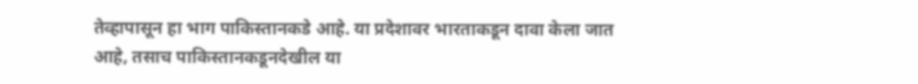तेव्हापासून हा भाग पाकिस्तानकडे आहे. या प्रदेशावर भारताकडून दावा केला जात आहे, तसाच पाकिस्तानकडूनदेखील या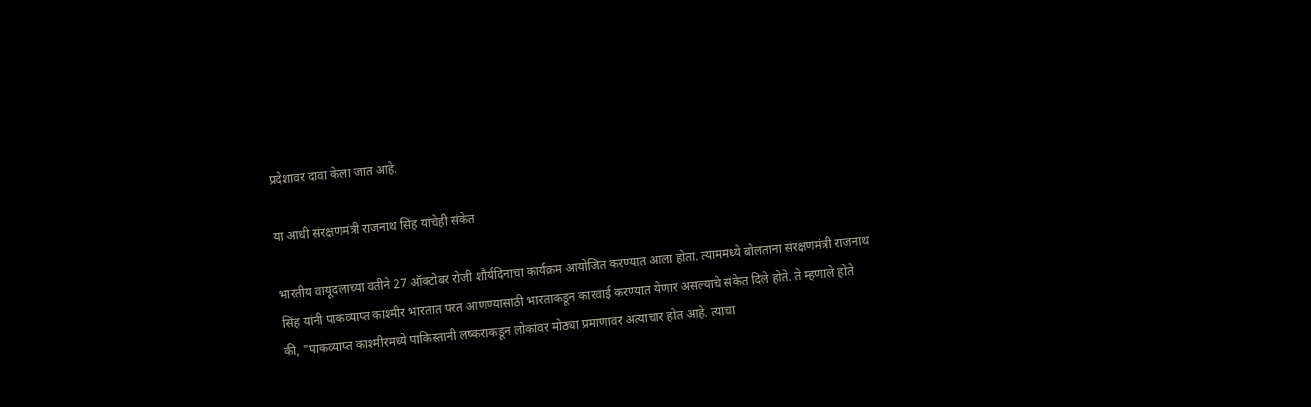प्रदेशावर दावा केला जात आहे.

या आधी संरक्षणमंत्री राजनाथ सिंह यांचेही संकेत

भारतीय वायूदलाच्या वतीने 27 ऑक्टोबर रोजी शौर्यदिनाचा कार्यक्रम आयोजित करण्यात आला होता. त्याममध्ये बोलताना संरक्षणमंत्री राजनाथ सिंह यांनी पाकव्याप्त काश्मीर भारतात परत आणण्यासाठी भारताकडून कारवाई करण्यात येणार असल्याचे संकेत दिले होते. ते म्हणाले होते की, "पाकव्याप्त काश्मीरमध्ये पाकिस्तानी लष्कराकडून लोकांवर मोठ्या प्रमाणावर अत्याचार होत आहे. त्याचा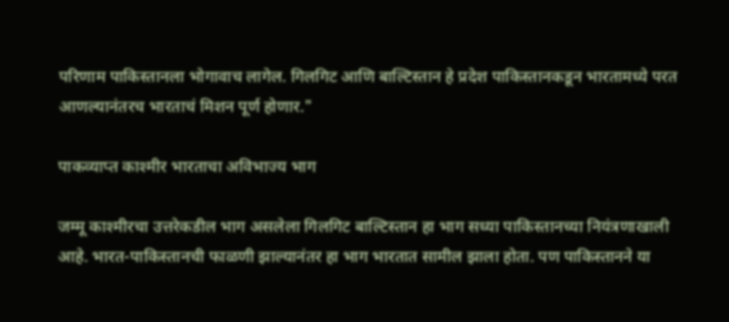परिणाम पाकिस्तानला भोगावाच लागेल. गिलगिट आणि बाल्टिस्तान हे प्रदेश पाकिस्तानकडून भारतामध्ये परत आणल्यानंतरच भारताचं मिशन पूर्ण होणार."

पाकव्याप्त काश्मीर भारताचा अविभाज्य भाग

जम्मू काश्मीरचा उत्तरेकडील भाग असलेला गिलगिट बाल्टिस्तान हा भाग सध्या पाकिस्तानच्या नियंत्रणाखाली आहे. भारत-पाकिस्तानची फाळणी झाल्यानंतर हा भाग भारतात सामील झाला होता. पण पाकिस्तानने या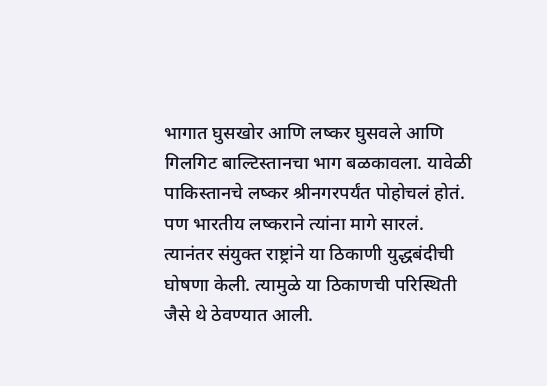भागात घुसखोर आणि लष्कर घुसवले आणि गिलगिट बाल्टिस्तानचा भाग बळकावला. यावेळी पाकिस्तानचे लष्कर श्रीनगरपर्यंत पोहोचलं होतं. पण भारतीय लष्कराने त्यांना मागे सारलं. त्यानंतर संयुक्त राष्ट्रांने या ठिकाणी युद्धबंदीची घोषणा केली. त्यामुळे या ठिकाणची परिस्थिती जैसे थे ठेवण्यात आली.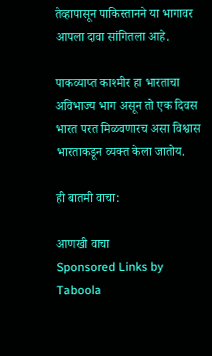तेव्हापासून पाकिस्तानने या भागावर आपला दावा सांगितला आहे.

पाकव्याप्त काश्मीर हा भारताचा अविभाज्य भाग असून तो एक दिवस भारत परत मिळवणारच असा विश्वास भारताकडून व्यक्त केला जातोय.

ही बातमी वाचा:

आणखी वाचा
Sponsored Links by Taboola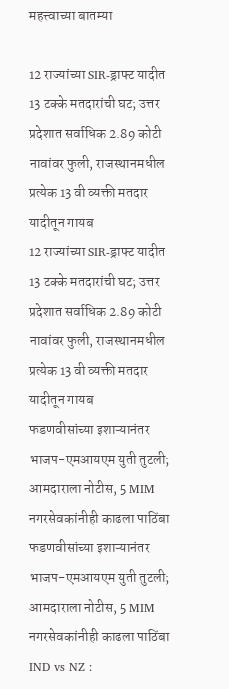महत्त्वाच्या बातम्या

12 राज्यांच्या SIR-ड्राफ्ट यादीत 13 टक्के मतदारांची घट; उत्तर प्रदेशात सर्वाधिक 2.89 कोटी नावांवर फुली, राजस्थानमधील प्रत्येक 13 वी व्यक्ती मतदार यादीतून गायब
12 राज्यांच्या SIR-ड्राफ्ट यादीत 13 टक्के मतदारांची घट; उत्तर प्रदेशात सर्वाधिक 2.89 कोटी नावांवर फुली, राजस्थानमधील प्रत्येक 13 वी व्यक्ती मतदार यादीतून गायब
फडणवीसांच्या इशाऱ्यानंतर भाजप-एमआयएम युती तुटली; आमदाराला नोटीस, 5 MIM नगरसेवकांनीही काढला पाठिंबा
फडणवीसांच्या इशाऱ्यानंतर भाजप-एमआयएम युती तुटली; आमदाराला नोटीस, 5 MIM नगरसेवकांनीही काढला पाठिंबा
IND vs NZ :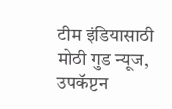टीम इंडियासाठी मोठी गुड न्यूज, उपकॅप्टन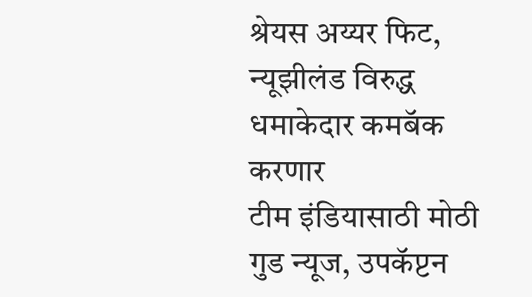श्रेयस अय्यर फिट, न्यूझीलंड विरुद्ध धमाकेदार कमबॅक करणार
टीम इंडियासाठी मोठी गुड न्यूज, उपकॅप्टन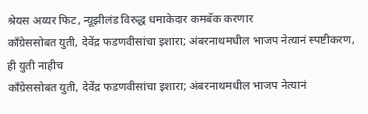श्रेयस अय्यर फिट, न्यूझीलंड विरुद्ध धमाकेदार कमबॅक करणार
काँग्रेससोबत युती, देवेंद्र फडणवीसांचा इशारा; अंबरनाथमधील भाजप नेत्यानं स्पष्टीकरण, ही युती नाहीच
काँग्रेससोबत युती, देवेंद्र फडणवीसांचा इशारा; अंबरनाथमधील भाजप नेत्यानं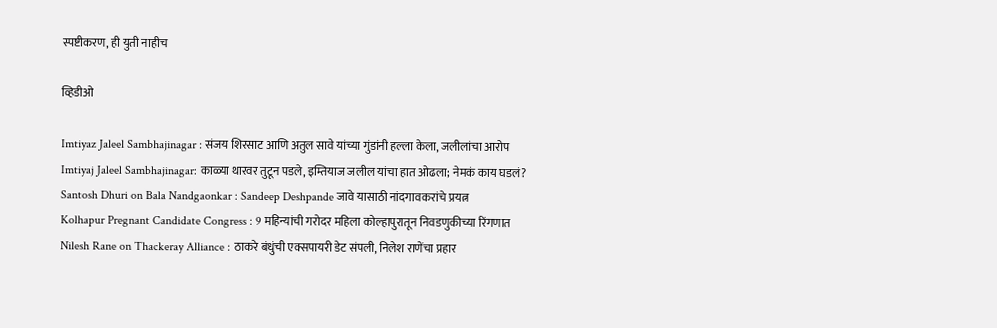स्पष्टीकरण, ही युती नाहीच

व्हिडीओ

Imtiyaz Jaleel Sambhajinagar : संजय शिरसाट आणि अतुल सावे यांच्या गुंडांनी हल्ला केला, जलीलांचा आरोप
Imtiyaj Jaleel Sambhajinagar: काळ्या थारवर तुटून पडले, इम्तियाज जलील यांचा हात ओढला; नेमकं काय घडलं?
Santosh Dhuri on Bala Nandgaonkar : Sandeep Deshpande जावे यासाठी नांदगावकरांचे प्रयत्न
Kolhapur Pregnant Candidate Congress : 9 महिन्यांची गरोदर महिला कोल्हापुरातून निवडणुकीच्या रिंगणात
Nilesh Rane on Thackeray Alliance : ठाकरे बंधुंची एक्सपायरी डेट संपली, निलेश राणेंचा प्रहार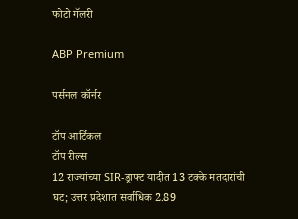फोटो गॅलरी

ABP Premium

पर्सनल कॉर्नर

टॉप आर्टिकल
टॉप रील्स
12 राज्यांच्या SIR-ड्राफ्ट यादीत 13 टक्के मतदारांची घट; उत्तर प्रदेशात सर्वाधिक 2.89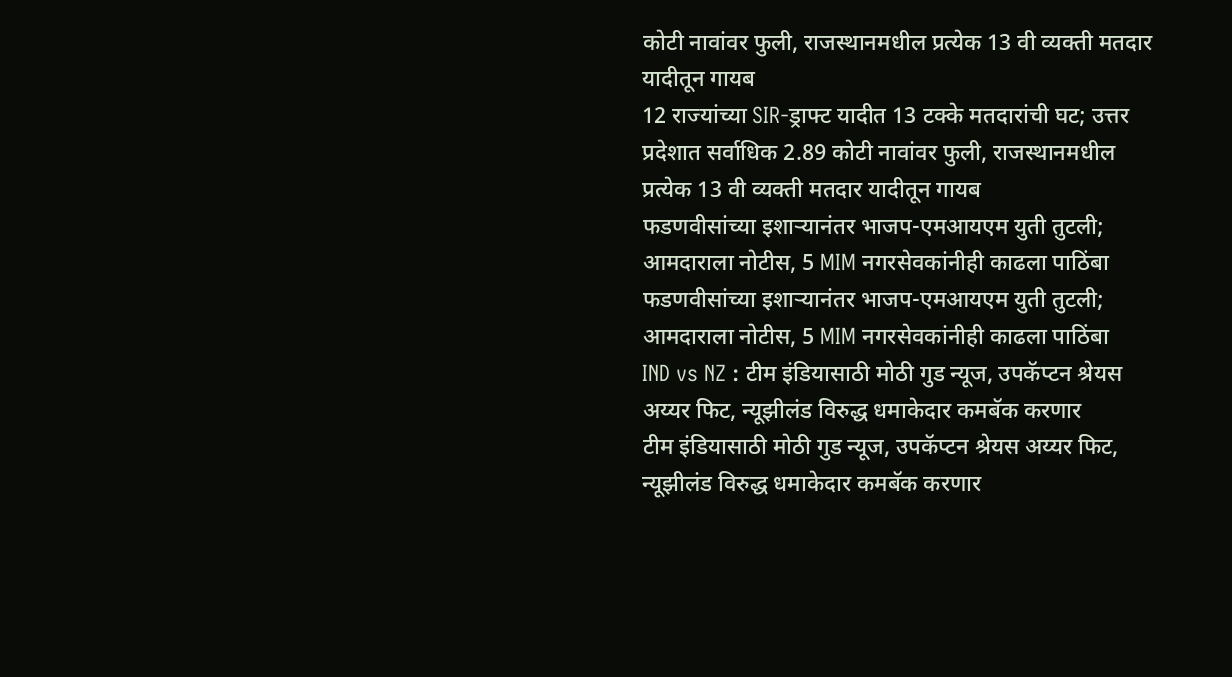कोटी नावांवर फुली, राजस्थानमधील प्रत्येक 13 वी व्यक्ती मतदार यादीतून गायब
12 राज्यांच्या SIR-ड्राफ्ट यादीत 13 टक्के मतदारांची घट; उत्तर प्रदेशात सर्वाधिक 2.89 कोटी नावांवर फुली, राजस्थानमधील प्रत्येक 13 वी व्यक्ती मतदार यादीतून गायब
फडणवीसांच्या इशाऱ्यानंतर भाजप-एमआयएम युती तुटली; आमदाराला नोटीस, 5 MIM नगरसेवकांनीही काढला पाठिंबा
फडणवीसांच्या इशाऱ्यानंतर भाजप-एमआयएम युती तुटली; आमदाराला नोटीस, 5 MIM नगरसेवकांनीही काढला पाठिंबा
IND vs NZ : टीम इंडियासाठी मोठी गुड न्यूज, उपकॅप्टन श्रेयस अय्यर फिट, न्यूझीलंड विरुद्ध धमाकेदार कमबॅक करणार
टीम इंडियासाठी मोठी गुड न्यूज, उपकॅप्टन श्रेयस अय्यर फिट, न्यूझीलंड विरुद्ध धमाकेदार कमबॅक करणार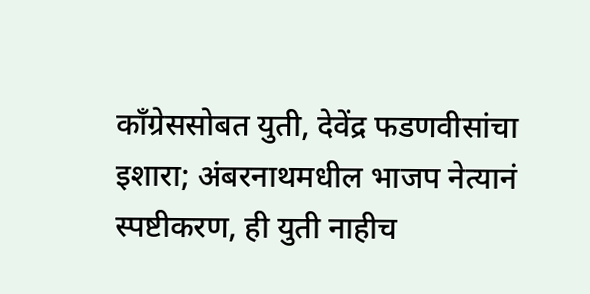काँग्रेससोबत युती, देवेंद्र फडणवीसांचा इशारा; अंबरनाथमधील भाजप नेत्यानं स्पष्टीकरण, ही युती नाहीच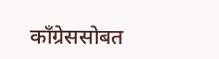काँग्रेससोबत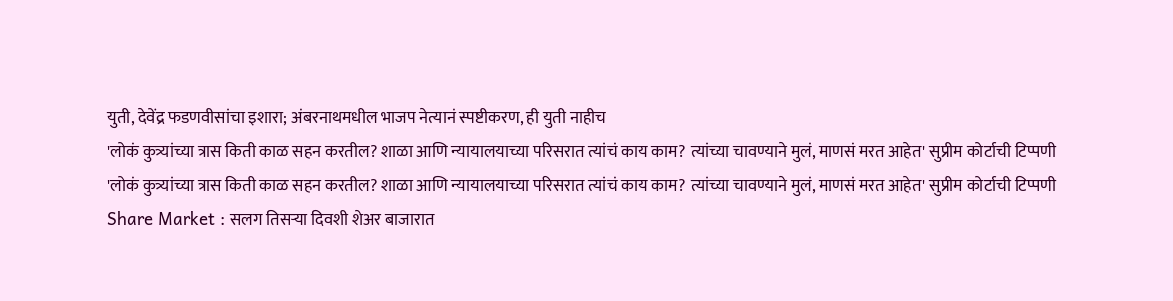युती, देवेंद्र फडणवीसांचा इशारा; अंबरनाथमधील भाजप नेत्यानं स्पष्टीकरण, ही युती नाहीच
'लोकं कुत्र्यांच्या त्रास किती काळ सहन करतील? शाळा आणि न्यायालयाच्या परिसरात त्यांचं काय काम? त्यांच्या चावण्याने मुलं, माणसं मरत आहेत' सुप्रीम कोर्टाची टिप्पणी
'लोकं कुत्र्यांच्या त्रास किती काळ सहन करतील? शाळा आणि न्यायालयाच्या परिसरात त्यांचं काय काम? त्यांच्या चावण्याने मुलं, माणसं मरत आहेत' सुप्रीम कोर्टाची टिप्पणी
Share Market : सलग तिसऱ्या दिवशी शेअर बाजारात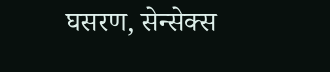घसरण, सेन्सेक्स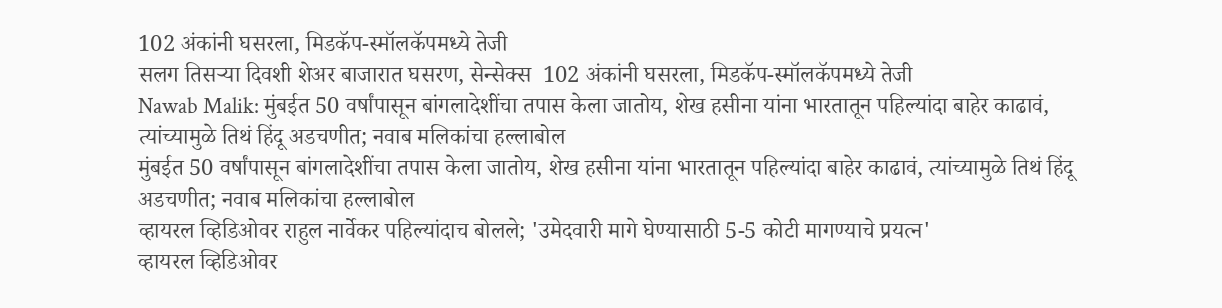102 अंकांनी घसरला, मिडकॅप-स्मॉलकॅपमध्ये तेजी
सलग तिसऱ्या दिवशी शेअर बाजारात घसरण, सेन्सेक्स  102 अंकांनी घसरला, मिडकॅप-स्मॉलकॅपमध्ये तेजी
Nawab Malik: मुंबईत 50 वर्षांपासून बांगलादेशींचा तपास केला जातोय, शेख हसीना यांना भारतातून पहिल्यांदा बाहेर काढावं, त्यांच्यामुळे तिथं हिंदू अडचणीत; नवाब मलिकांचा हल्लाबोल
मुंबईत 50 वर्षांपासून बांगलादेशींचा तपास केला जातोय, शेख हसीना यांना भारतातून पहिल्यांदा बाहेर काढावं, त्यांच्यामुळे तिथं हिंदू अडचणीत; नवाब मलिकांचा हल्लाबोल
व्हायरल व्हिडिओवर राहुल नार्वेकर पहिल्यांदाच बोलले; 'उमेदवारी मागे घेण्यासाठी 5-5 कोटी मागण्याचे प्रयत्न'
व्हायरल व्हिडिओवर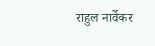राहुल नार्वेकर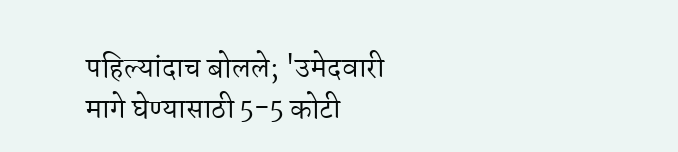पहिल्यांदाच बोलले; 'उमेदवारी मागे घेण्यासाठी 5-5 कोटी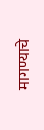मागण्याचे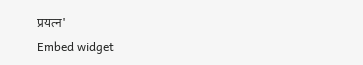प्रयत्न'
Embed widget